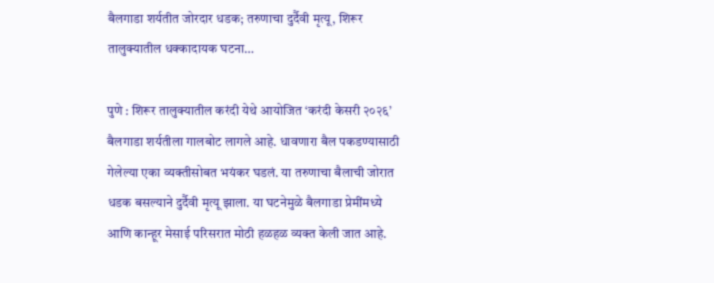बैलगाडा शर्यतीत जोरदार धडक; तरुणाचा दुर्दैवी मृत्यू, शिरूर तालुक्यातील धक्कादायक घटना…

पुणे : शिरूर तालुक्यातील करंदी येथे आयोजित ‘करंदी केसरी २०२६’ बैलगाडा शर्यतीला गालबोट लागले आहे. धावणारा बैल पकडण्यासाठी गेलेल्या एका व्यक्तीसोबत भयंकर घडलं. या तरुणाचा बैलाची जोरात धडक बसल्याने दुर्दैवी मृत्यू झाला. या घटनेमुळे बैलगाडा प्रेमींमध्ये आणि कान्हूर मेसाई परिसरात मोठी हळहळ व्यक्त केली जात आहे.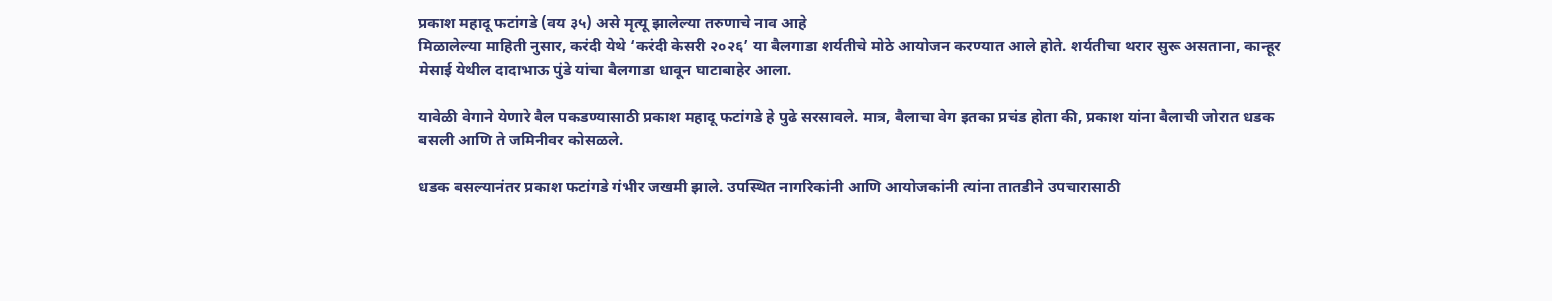प्रकाश महादू फटांगडे (वय ३५) असे मृत्यू झालेल्या तरुणाचे नाव आहे
मिळालेल्या माहिती नुसार, करंदी येथे ‘करंदी केसरी २०२६’ या बैलगाडा शर्यतीचे मोठे आयोजन करण्यात आले होते. शर्यतीचा थरार सुरू असताना, कान्हूर मेसाई येथील दादाभाऊ पुंडे यांचा बैलगाडा धावून घाटाबाहेर आला.

यावेळी वेगाने येणारे बैल पकडण्यासाठी प्रकाश महादू फटांगडे हे पुढे सरसावले. मात्र, बैलाचा वेग इतका प्रचंड होता की, प्रकाश यांना बैलाची जोरात धडक बसली आणि ते जमिनीवर कोसळले.

धडक बसल्यानंतर प्रकाश फटांगडे गंभीर जखमी झाले. उपस्थित नागरिकांनी आणि आयोजकांनी त्यांना तातडीने उपचारासाठी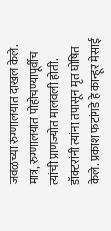जवळच्या रुग्णालयात दाखल केले. मात्र, रुग्णालयात पोहोचण्यापूर्वीच त्यांची प्राणज्योत मालवली होती. डॉक्टरांनी त्यांना तपासून मृत घोषित केले. प्रकाश फटांगडे हे कान्हूर मेसाई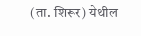(ता. शिरूर) येथील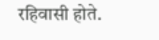रहिवासी होते.